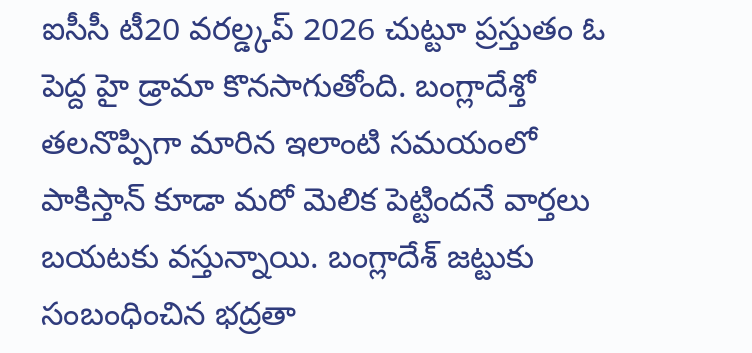ఐసీసీ టీ20 వరల్డ్కప్ 2026 చుట్టూ ప్రస్తుతం ఓ పెద్ద హై డ్రామా కొనసాగుతోంది. బంగ్లాదేశ్తో తలనొప్పిగా మారిన ఇలాంటి సమయంలో పాకిస్తాన్ కూడా మరో మెలిక పెట్టిందనే వార్తలు బయటకు వస్తున్నాయి. బంగ్లాదేశ్ జట్టుకు సంబంధించిన భద్రతా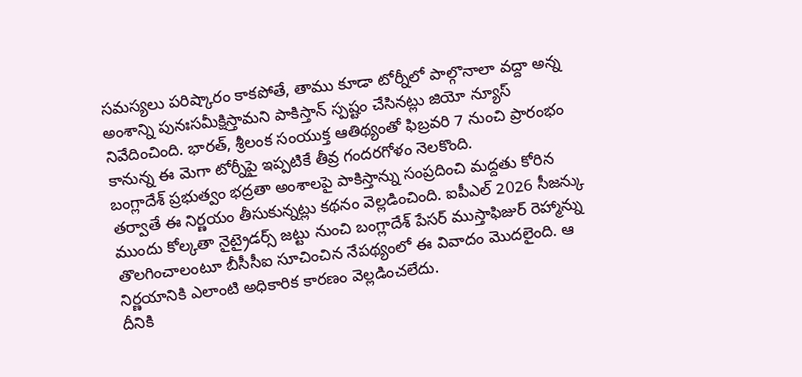సమస్యలు పరిష్కారం కాకపోతే, తాము కూడా టోర్నీలో పాల్గొనాలా వద్దా అన్న అంశాన్ని పునఃసమీక్షిస్తామని పాకిస్తాన్ స్పష్టం చేసినట్లు జియో న్యూస్ నివేదించింది. భారత్, శ్రీలంక సంయుక్త ఆతిథ్యంతో ఫిబ్రవరి 7 నుంచి ప్రారంభం కానున్న ఈ మెగా టోర్నీపై ఇప్పటికే తీవ్ర గందరగోళం నెలకొంది.
బంగ్లాదేశ్ ప్రభుత్వం భద్రతా అంశాలపై పాకిస్తాన్ను సంప్రదించి మద్దతు కోరిన తర్వాతే ఈ నిర్ణయం తీసుకున్నట్లు కథనం వెల్లడించింది. ఐపీఎల్ 2026 సీజన్కు ముందు కోల్కతా నైట్రైడర్స్ జట్టు నుంచి బంగ్లాదేశ్ పేసర్ ముస్తాఫిజుర్ రెహ్మాన్ను తొలగించాలంటూ బీసీసీఐ సూచించిన నేపథ్యంలో ఈ వివాదం మొదలైంది. ఆ నిర్ణయానికి ఎలాంటి అధికారిక కారణం వెల్లడించలేదు.
దీనికి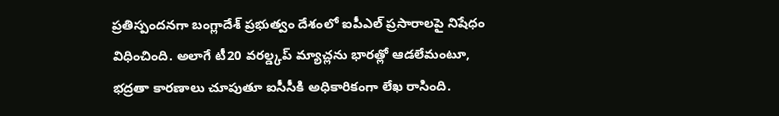ప్రతిస్పందనగా బంగ్లాదేశ్ ప్రభుత్వం దేశంలో ఐపీఎల్ ప్రసారాలపై నిషేధం విధించింది. అలాగే టీ20 వరల్డ్కప్ మ్యాచ్లను భారత్లో ఆడలేమంటూ, భద్రతా కారణాలు చూపుతూ ఐసీసీకి అధికారికంగా లేఖ రాసింది.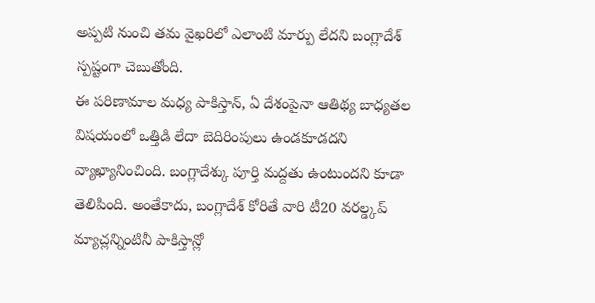అప్పటి నుంచి తమ వైఖరిలో ఎలాంటి మార్పు లేదని బంగ్లాదేశ్ స్పష్టంగా చెబుతోంది.
ఈ పరిణామాల మధ్య పాకిస్తాన్, ఏ దేశంపైనా ఆతిథ్య బాధ్యతల విషయంలో ఒత్తిడి లేదా బెదిరింపులు ఉండకూడదని వ్యాఖ్యానించింది. బంగ్లాదేశ్కు పూర్తి మద్దతు ఉంటుందని కూడా తెలిపింది. అంతేకాదు, బంగ్లాదేశ్ కోరితే వారి టీ20 వరల్డ్కప్ మ్యాచ్లన్నింటినీ పాకిస్తాన్లో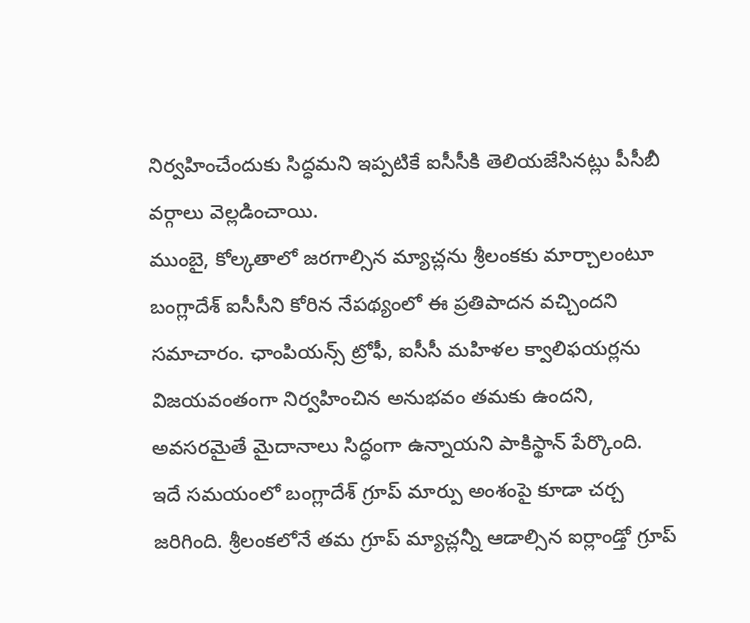నిర్వహించేందుకు సిద్ధమని ఇప్పటికే ఐసీసీకి తెలియజేసినట్లు పీసీబీ వర్గాలు వెల్లడించాయి.
ముంబై, కోల్కతాలో జరగాల్సిన మ్యాచ్లను శ్రీలంకకు మార్చాలంటూ బంగ్లాదేశ్ ఐసీసీని కోరిన నేపథ్యంలో ఈ ప్రతిపాదన వచ్చిందని సమాచారం. ఛాంపియన్స్ ట్రోఫీ, ఐసీసీ మహిళల క్వాలిఫయర్లను విజయవంతంగా నిర్వహించిన అనుభవం తమకు ఉందని, అవసరమైతే మైదానాలు సిద్ధంగా ఉన్నాయని పాకిస్థాన్ పేర్కొంది.
ఇదే సమయంలో బంగ్లాదేశ్ గ్రూప్ మార్పు అంశంపై కూడా చర్చ జరిగింది. శ్రీలంకలోనే తమ గ్రూప్ మ్యాచ్లన్నీ ఆడాల్సిన ఐర్లాండ్తో గ్రూప్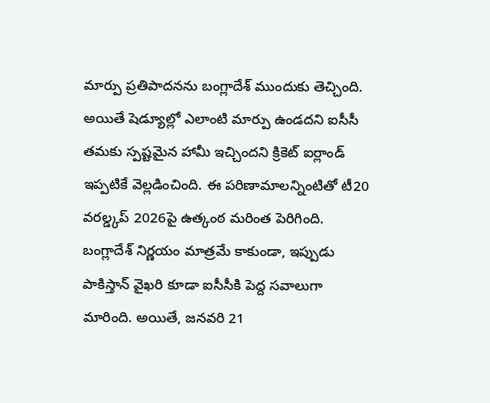మార్పు ప్రతిపాదనను బంగ్లాదేశ్ ముందుకు తెచ్చింది. అయితే షెడ్యూల్లో ఎలాంటి మార్పు ఉండదని ఐసీసీ తమకు స్పష్టమైన హామీ ఇచ్చిందని క్రికెట్ ఐర్లాండ్ ఇప్పటికే వెల్లడించింది. ఈ పరిణామాలన్నింటితో టీ20 వరల్డ్కప్ 2026పై ఉత్కంఠ మరింత పెరిగింది. బంగ్లాదేశ్ నిర్ణయం మాత్రమే కాకుండా, ఇప్పుడు పాకిస్తాన్ వైఖరి కూడా ఐసీసీకి పెద్ద సవాలుగా మారింది. అయితే, జనవరి 21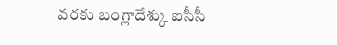వరకు బంగ్లాదేశ్కు ఐసీసీ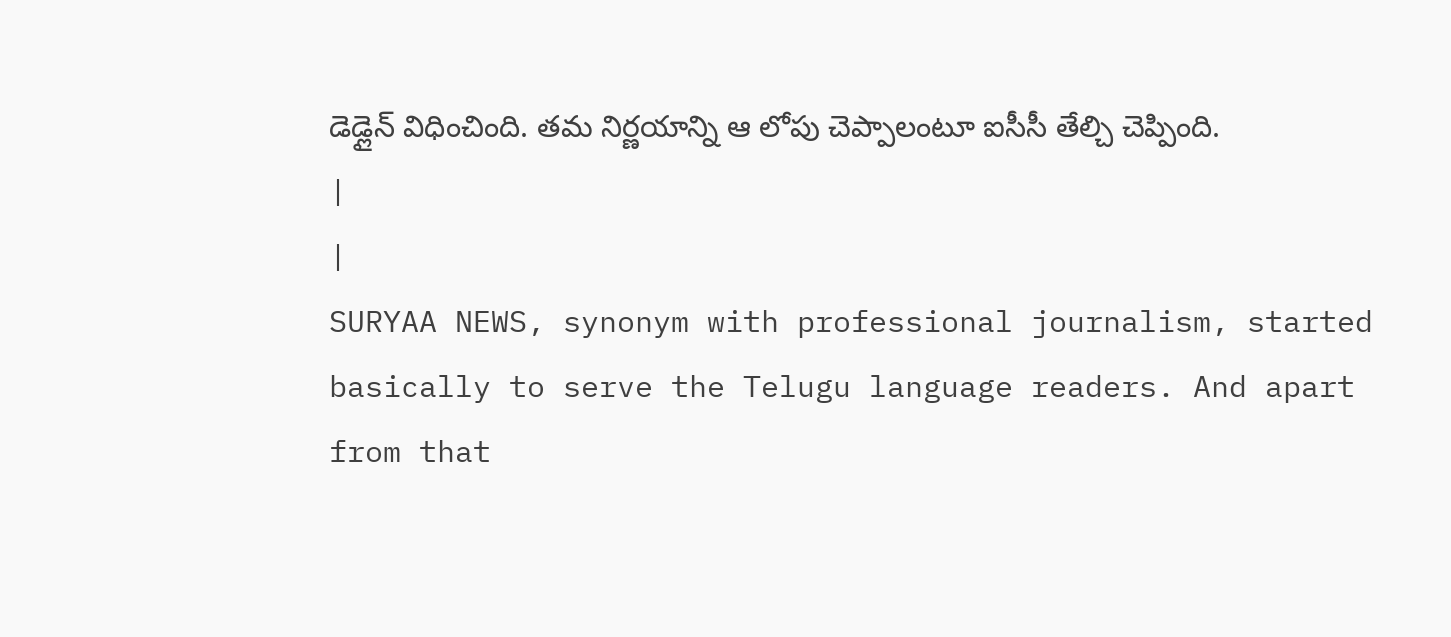డెడ్లైన్ విధించింది. తమ నిర్ణయాన్ని ఆ లోపు చెప్పాలంటూ ఐసీసీ తేల్చి చెప్పింది.
|
|
SURYAA NEWS, synonym with professional journalism, started basically to serve the Telugu language readers. And apart from that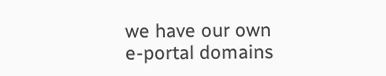we have our own e-portal domains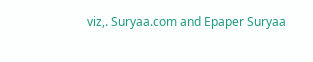viz,. Suryaa.com and Epaper Suryaa